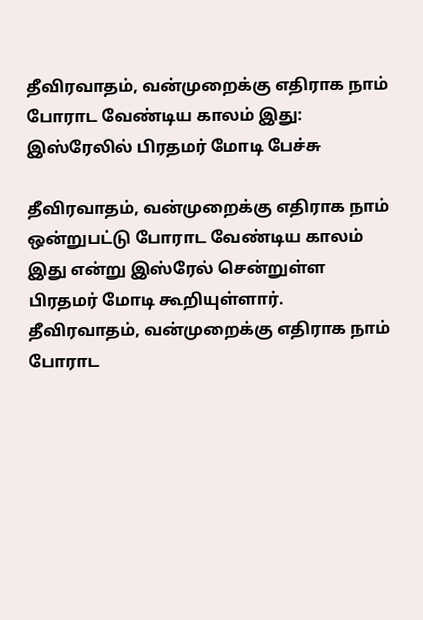தீவிரவாதம், வன்முறைக்கு எதிராக நாம் போராட வேண்டிய காலம் இது: இஸ்ரேலில் பிரதமர் மோடி பேச்சு

தீவிரவாதம், வன்முறைக்கு எதிராக நாம் ஒன்றுபட்டு போராட வேண்டிய காலம் இது என்று இஸ்ரேல் சென்றுள்ள பிரதமர் மோடி கூறியுள்ளார்.
தீவிரவாதம், வன்முறைக்கு எதிராக நாம் போராட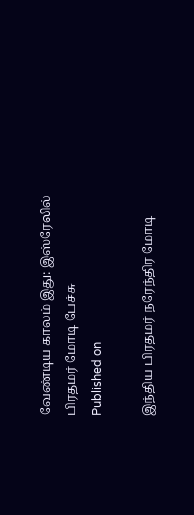வேண்டிய காலம் இது: இஸ்ரேலில் பிரதமர் மோடி பேச்சு
Published on

இந்திய பிரதமர் நரேந்திர மோடி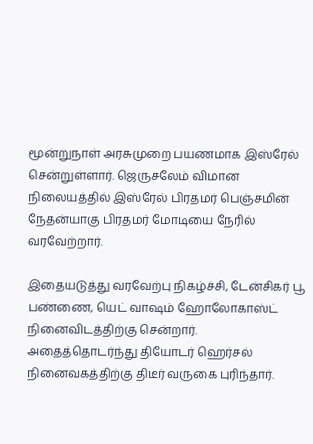மூன்றுநாள் அரசுமுறை பயணமாக இஸ்ரேல் சென்றுள்ளார். ஜெருசலேம் விமான நிலையத்தில் இஸ்ரேல் பிரதமர் பெஞ்சமின் நேதன்யாகு பிரதமர் மோடியை நேரில் வரவேற்றார்.

இதையடுத்து வரவேற்பு நிகழ்ச்சி, டேன்சிகர் பூ பண்ணை, யெட் வாஷம் ஹோலோகாஸ்ட் நினைவிடத்திற்கு சென்றார். அதைத்தொடர்ந்து தியோடர் ஹெர்சல் நினைவகத்திற்கு திடீர் வருகை புரிந்தார்.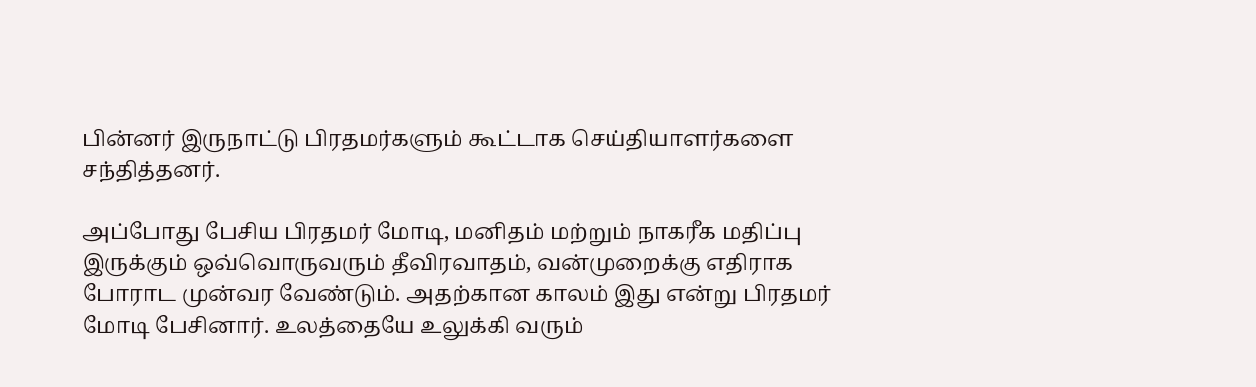பின்னர் இருநாட்டு பிரதமர்களும் கூட்டாக செய்தியாளர்களை சந்தித்தனர்.

அப்போது பேசிய பிரதமர் மோடி, மனிதம் மற்றும் நாகரீக மதிப்பு இருக்கும் ஒவ்வொருவரும் தீவிரவாதம், வன்முறைக்கு எதிராக போராட முன்வர வேண்டும். அதற்கான காலம் இது என்று பிரதமர் மோடி பேசினார். உலத்தையே உலுக்கி வரும்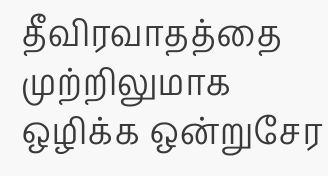தீவிரவாதத்தை முற்றிலுமாக ஒழிக்க ஒன்றுசேர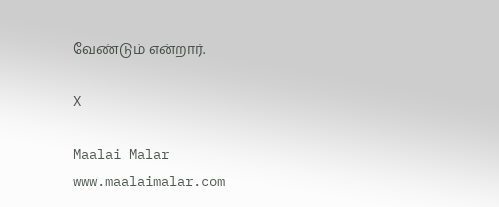வேண்டும் என்றார்.

X

Maalai Malar
www.maalaimalar.com